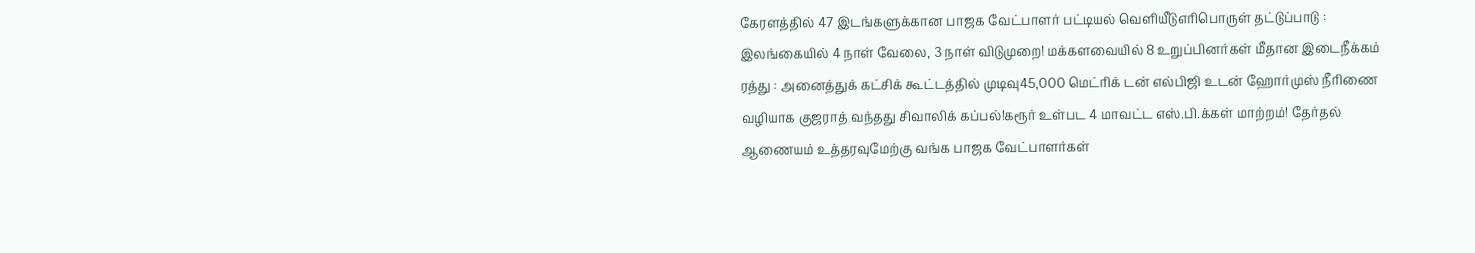கேரளத்தில் 47 இடங்களுக்கான பாஜக வேட்பாளர் பட்டியல் வெளியீடுஎரிபொருள் தட்டுப்பாடு : இலங்கையில் 4 நாள் வேலை, 3 நாள் விடுமுறை! மக்களவையில் 8 உறுப்பினர்கள் மீதான இடைநீக்கம் ரத்து : அனைத்துக் கட்சிக் கூட்டத்தில் முடிவு45,000 மெட்ரிக் டன் எல்பிஜி உடன் ஹோர்முஸ் நீரிணை வழியாக குஜராத் வந்தது சிவாலிக் கப்பல்!கரூர் உள்பட 4 மாவட்ட எஸ்.பி.க்கள் மாற்றம்! தேர்தல் ஆணையம் உத்தரவுமேற்கு வங்க பாஜக வேட்பாளர்கள்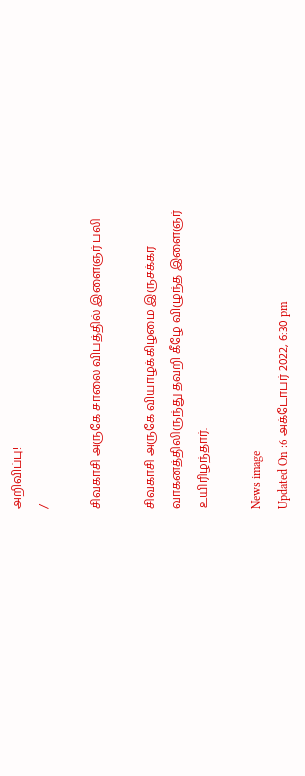அறிவிப்பு!
/

சிவகாசி அருகே சாலை விபத்தில் இளைஞர் பலி

சிவகாசி அருகே வியாழக்கிழமை இருசக்கர வாகனத்திலிருந்து தவறி கீழே விழுந்த இளைஞர் உயிரிழந்தார்.

News image
Updated On :6 அக்டோபர் 2022, 6:30 pm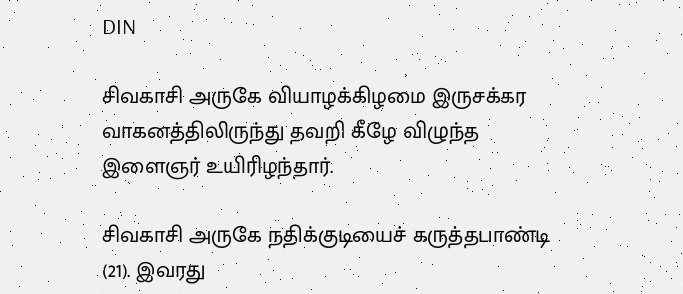DIN

சிவகாசி அருகே வியாழக்கிழமை இருசக்கர வாகனத்திலிருந்து தவறி கீழே விழுந்த இளைஞர் உயிரிழந்தார்.

சிவகாசி அருகே நதிக்குடியைச் கருத்தபாண்டி (21). இவரது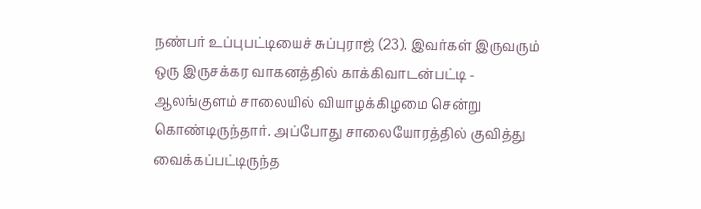நண்பர் உப்புபட்டியைச் சுப்புராஜ் (23). இவர்கள் இருவரும் ஒரு இருசக்கர வாகனத்தில் காக்கிவாடன்பட்டி - ஆலங்குளம் சாலையில் வியாழக்கிழமை சென்று கொண்டிருந்தார். அப்போது சாலையோரத்தில் குவித்து வைக்கப்பட்டிருந்த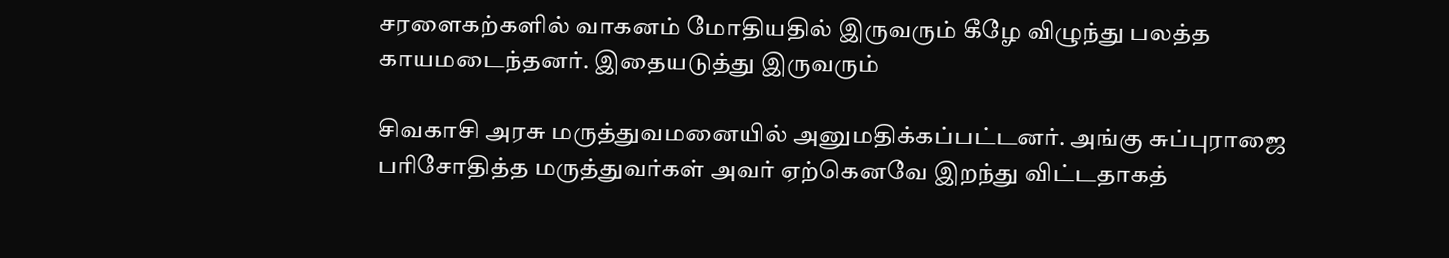சரளைகற்களில் வாகனம் மோதியதில் இருவரும் கீழே விழுந்து பலத்த காயமடைந்தனர். இதையடுத்து இருவரும்

சிவகாசி அரசு மருத்துவமனையில் அனுமதிக்கப்பட்டனர். அங்கு சுப்புராஜை பரிசோதித்த மருத்துவர்கள் அவர் ஏற்கெனவே இறந்து விட்டதாகத்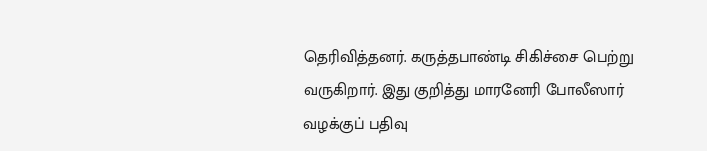தெரிவித்தனர். கருத்தபாண்டி சிகிச்சை பெற்று வருகிறார். இது குறித்து மாரனேரி போலீஸார் வழக்குப் பதிவு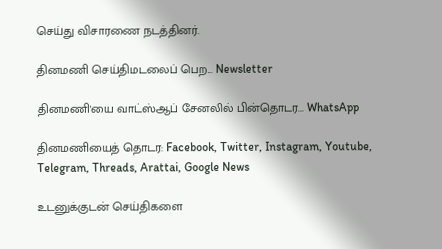செய்து விசாரணை நடத்தினர்.

தினமணி செய்திமடலைப் பெற... Newsletter

தினமணி'யை வாட்ஸ்ஆப் சேனலில் பின்தொடர... WhatsApp

தினமணியைத் தொடர: Facebook, Twitter, Instagram, Youtube, Telegram, Threads, Arattai, Google News

உடனுக்குடன் செய்திகளை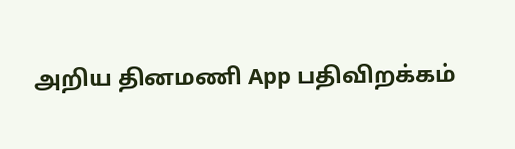அறிய தினமணி App பதிவிறக்கம்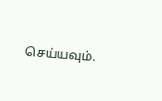செய்யவும்.